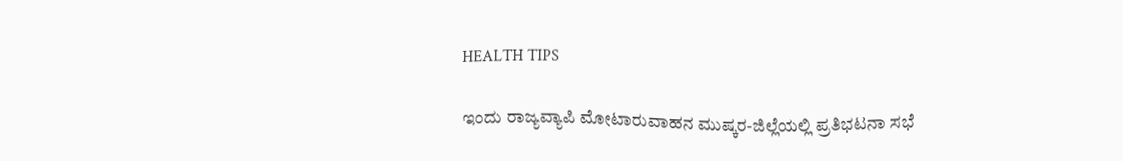HEALTH TIPS

ಇಂದು ರಾಜ್ಯವ್ಯಾಪಿ ಮೋಟಾರುವಾಹನ ಮುಷ್ಕರ-ಜಿಲ್ಲೆಯಲ್ಲಿ ಪ್ರತಿಭಟನಾ ಸಭೆ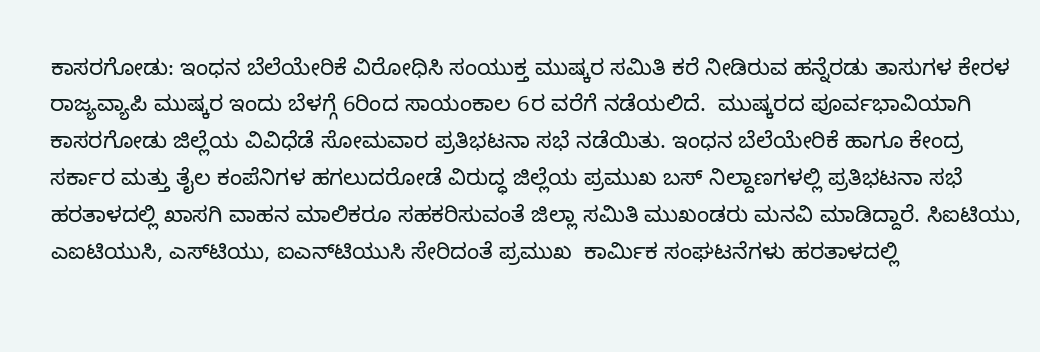ಕಾಸರಗೋಡು: ಇಂಧನ ಬೆಲೆಯೇರಿಕೆ ವಿರೋಧಿಸಿ ಸಂಯುಕ್ತ ಮುಷ್ಕರ ಸಮಿತಿ ಕರೆ ನೀಡಿರುವ ಹನ್ನೆರಡು ತಾಸುಗಳ ಕೇರಳ ರಾಜ್ಯವ್ಯಾಪಿ ಮುಷ್ಕರ ಇಂದು ಬೆಳಗ್ಗೆ 6ರಿಂದ ಸಾಯಂಕಾಲ 6ರ ವರೆಗೆ ನಡೆಯಲಿದೆ.  ಮುಷ್ಕರದ ಪೂರ್ವಭಾವಿಯಾಗಿ ಕಾಸರಗೋಡು ಜಿಲ್ಲೆಯ ವಿವಿಧೆಡೆ ಸೋಮವಾರ ಪ್ರತಿಭಟನಾ ಸಭೆ ನಡೆಯಿತು. ಇಂಧನ ಬೆಲೆಯೇರಿಕೆ ಹಾಗೂ ಕೇಂದ್ರ ಸರ್ಕಾರ ಮತ್ತು ತೈಲ ಕಂಪೆನಿಗಳ ಹಗಲುದರೋಡೆ ವಿರುದ್ಧ ಜಿಲ್ಲೆಯ ಪ್ರಮುಖ ಬಸ್ ನಿಲ್ದಾಣಗಳಲ್ಲಿ ಪ್ರತಿಭಟನಾ ಸಭೆ ಹರತಾಳದಲ್ಲಿ ಖಾಸಗಿ ವಾಹನ ಮಾಲಿಕರೂ ಸಹಕರಿಸುವಂತೆ ಜಿಲ್ಲಾ ಸಮಿತಿ ಮುಖಂಡರು ಮನವಿ ಮಾಡಿದ್ದಾರೆ. ಸಿಐಟಿಯು, ಎಐಟಿಯುಸಿ, ಎಸ್‍ಟಿಯು, ಐಎನ್‍ಟಿಯುಸಿ ಸೇರಿದಂತೆ ಪ್ರಮುಖ  ಕಾರ್ಮಿಕ ಸಂಘಟನೆಗಳು ಹರತಾಳದಲ್ಲಿ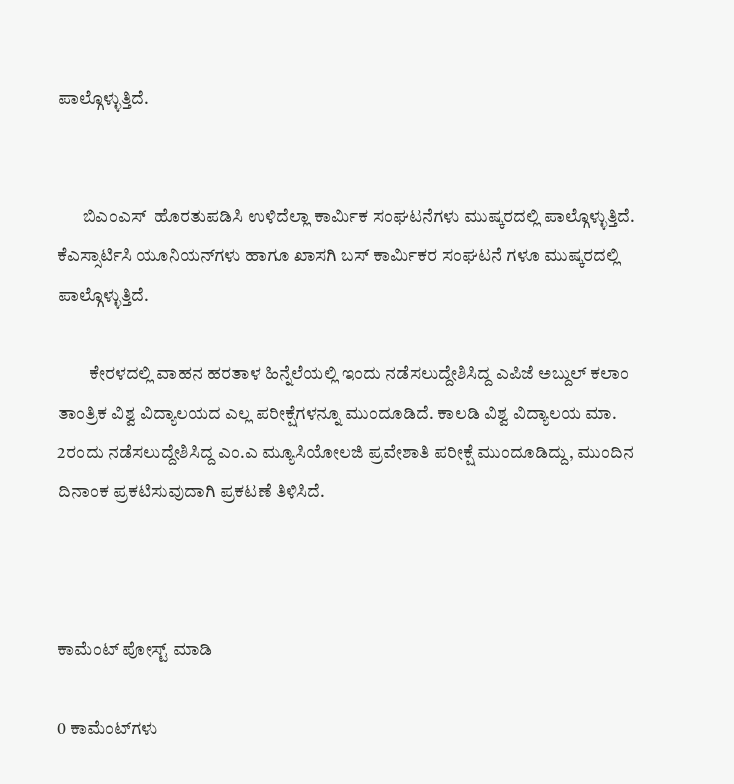ಪಾಲ್ಗೊಳ್ಳುತ್ತಿದೆ.


       ಬಿಎಂಎಸ್  ಹೊರತುಪಡಿಸಿ ಉಳಿದೆಲ್ಲಾ ಕಾರ್ಮಿಕ ಸಂಘಟನೆಗಳು ಮುಷ್ಕರದಲ್ಲಿ ಪಾಲ್ಗೊಳ್ಳುತ್ತಿದೆ. ಕೆಎಸ್ಸಾರ್ಟಿಸಿ ಯೂನಿಯನ್‍ಗಳು ಹಾಗೂ ಖಾಸಗಿ ಬಸ್ ಕಾರ್ಮಿಕರ ಸಂಘಟನೆ ಗಳೂ ಮುಷ್ಕರದಲ್ಲಿ ಪಾಲ್ಗೊಳ್ಳುತ್ತಿದೆ.

         ಕೇರಳದಲ್ಲಿ ವಾಹನ ಹರತಾಳ ಹಿನ್ನೆಲೆಯಲ್ಲಿ ಇಂದು ನಡೆಸಲುದ್ದೇಶಿಸಿದ್ದ ಎಪಿಜೆ ಅಬ್ದುಲ್ ಕಲಾಂ ತಾಂತ್ರಿಕ ವಿಶ್ವ ವಿದ್ಯಾಲಯದ ಎಲ್ಲ ಪರೀಕ್ಷೆಗಳನ್ನೂ ಮುಂದೂಡಿದೆ. ಕಾಲಡಿ ವಿಶ್ವ ವಿದ್ಯಾಲಯ ಮಾ. 2ರಂದು ನಡೆಸಲುದ್ದೇಶಿಸಿದ್ದ ಎಂ.ಎ ಮ್ಯೂಸಿಯೋಲಜಿ ಪ್ರವೇಶಾತಿ ಪರೀಕ್ಷೆ ಮುಂದೂಡಿದ್ದು, ಮುಂದಿನ ದಿನಾಂಕ ಪ್ರಕಟಿಸುವುದಾಗಿ ಪ್ರಕಟಣೆ ತಿಳಿಸಿದೆ.



ಕಾಮೆಂಟ್‌‌ ಪೋಸ್ಟ್‌ ಮಾಡಿ

0 ಕಾಮೆಂಟ್‌ಗಳು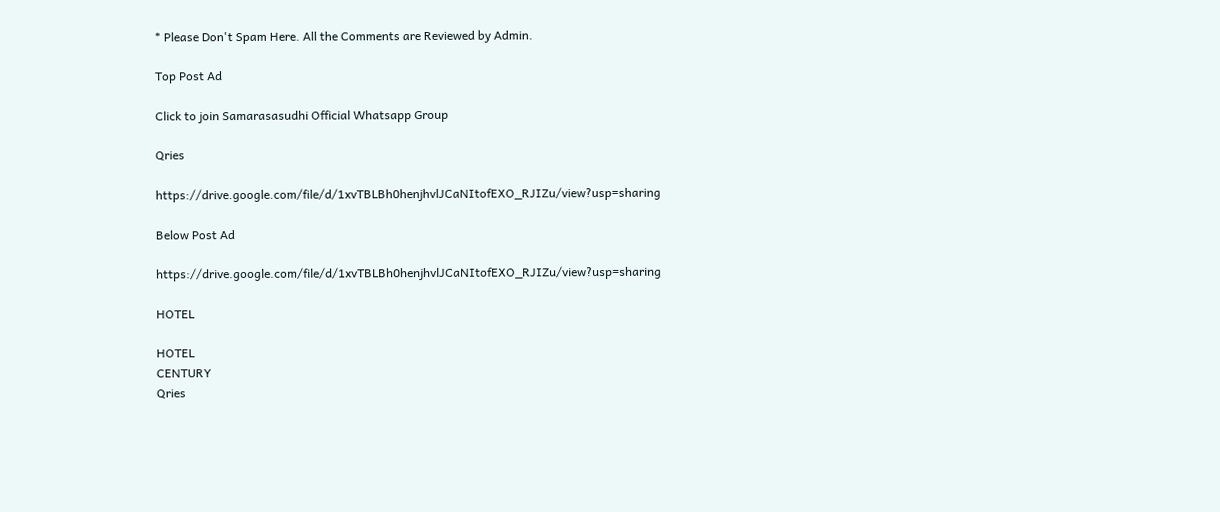* Please Don't Spam Here. All the Comments are Reviewed by Admin.

Top Post Ad

Click to join Samarasasudhi Official Whatsapp Group

Qries

https://drive.google.com/file/d/1xvTBLBh0henjhvlJCaNItofEXO_RJIZu/view?usp=sharing

Below Post Ad

https://drive.google.com/file/d/1xvTBLBh0henjhvlJCaNItofEXO_RJIZu/view?usp=sharing

HOTEL

HOTEL
CENTURY
Qries